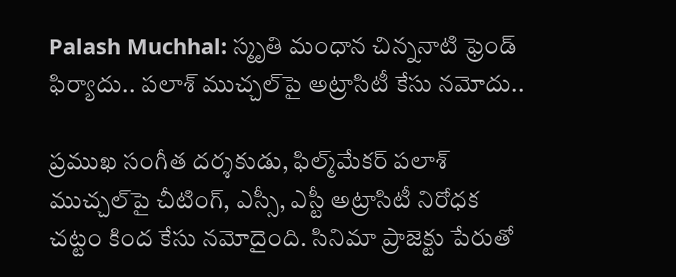Palash Muchhal: స్మృతి మంధాన చిన్ననాటి ఫ్రెండ్‌ ఫిర్యాదు.. పలాశ్ ముచ్చల్‌పై అట్రాసిటీ కేసు నమోదు..

ప్రముఖ సంగీత దర్శకుడు, ఫిల్మ్‌మేకర్ పలాశ్‌ ముచ్చల్‌పై చీటింగ్, ఎస్సీ, ఎస్టీ అట్రాసిటీ నిరోధక చట్టం కింద కేసు నమోదైంది. సినిమా ప్రాజెక్టు పేరుతో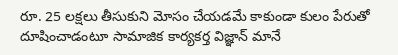రూ. 25 లక్షలు తీసుకుని మోసం చేయడమే కాకుండా కులం పేరుతో దూషించాడంటూ సామాజిక కార్యకర్త విజ్ఞాన్ మానే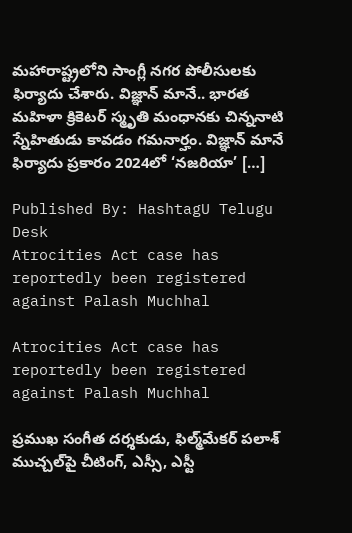మహారాష్ట్రలోని సాంగ్లీ నగర పోలీసులకు ఫిర్యాదు చేశారు. విజ్ఞాన్ మానే.. భారత మహిళా క్రికెటర్ స్మృతి మంధానకు చిన్ననాటి స్నేహితుడు కావడం గమనార్హం. విజ్ఞాన్ మానే ఫిర్యాదు ప్రకారం 2024లో ‘నజరియా’ […]

Published By: HashtagU Telugu Desk
Atrocities Act case has reportedly been registered against Palash Muchhal

Atrocities Act case has reportedly been registered against Palash Muchhal

ప్రముఖ సంగీత దర్శకుడు, ఫిల్మ్‌మేకర్ పలాశ్‌ ముచ్చల్‌పై చీటింగ్, ఎస్సీ, ఎస్టీ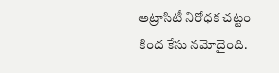అట్రాసిటీ నిరోధక చట్టం కింద కేసు నమోదైంది.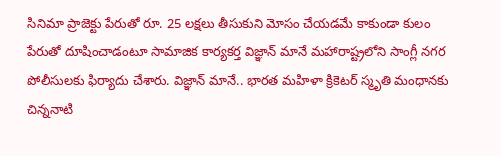సినిమా ప్రాజెక్టు పేరుతో రూ. 25 లక్షలు తీసుకుని మోసం చేయడమే కాకుండా కులం పేరుతో దూషించాడంటూ సామాజిక కార్యకర్త విజ్ఞాన్ మానే మహారాష్ట్రలోని సాంగ్లీ నగర పోలీసులకు ఫిర్యాదు చేశారు. విజ్ఞాన్ మానే.. భారత మహిళా క్రికెటర్ స్మృతి మంధానకు చిన్ననాటి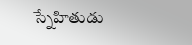స్నేహితుడు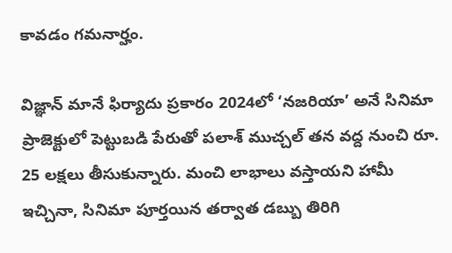కావడం గమనార్హం.

విజ్ఞాన్ మానే ఫిర్యాదు ప్రకారం 2024లో ‘నజరియా’ అనే సినిమా ప్రాజెక్టులో పెట్టుబడి పేరుతో పలాశ్ ముచ్చల్ తన వద్ద నుంచి రూ. 25 లక్షలు తీసుకున్నారు. మంచి లాభాలు వస్తాయని హామీ ఇచ్చినా, సినిమా పూర్తయిన తర్వాత డబ్బు తిరిగి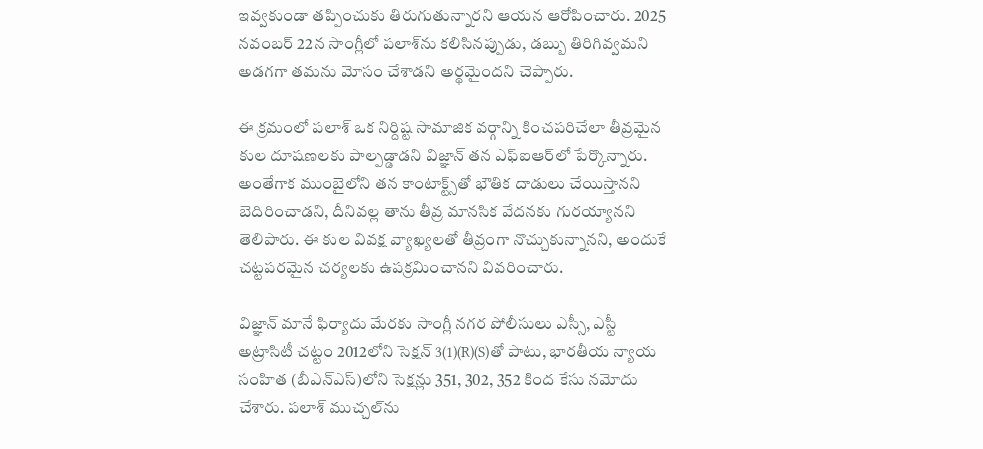ఇవ్వకుండా తప్పించుకు తిరుగుతున్నారని ఆయన ఆరోపించారు. 2025 నవంబర్ 22న సాంగ్లీలో పలాశ్‌ను కలిసినప్పుడు, డబ్బు తిరిగివ్వమని అడగగా తమను మోసం చేశాడని అర్థమైందని చెప్పారు.

ఈ క్రమంలో పలాశ్ ఒక నిర్దిష్ట సామాజిక వర్గాన్ని కించపరిచేలా తీవ్రమైన కుల దూషణలకు పాల్పడ్డాడని విజ్ఞాన్ తన ఎఫ్ఐఆర్‌లో పేర్కొన్నారు. అంతేగాక‌ ముంబైలోని తన కాంటాక్ట్స్‌తో భౌతిక దాడులు చేయిస్తానని బెదిరించాడని, దీనివల్ల తాను తీవ్ర మానసిక వేదనకు గురయ్యానని తెలిపారు. ఈ కుల వివక్ష వ్యాఖ్యలతో తీవ్రంగా నొచ్చుకున్నానని, అందుకే చట్టపరమైన చర్యలకు ఉపక్రమించానని వివరించారు.

విజ్ఞాన్ మానే ఫిర్యాదు మేరకు సాంగ్లీ నగర పోలీసులు ఎస్సీ, ఎస్టీ అట్రాసిటీ చట్టం 2012లోని సెక్షన్ 3(1)(R)(S)తో పాటు, భారతీయ న్యాయ సంహిత (బీఎన్ఎస్‌)లోని సెక్షన్లు 351, 302, 352 కింద కేసు నమోదు చేశారు. పలాశ్ ముచ్చల్‌ను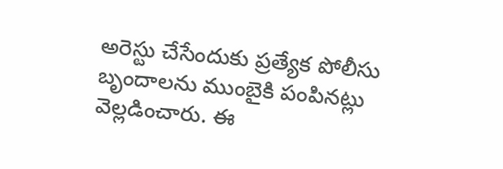అరెస్టు చేసేందుకు ప్రత్యేక పోలీసు బృందాలను ముంబైకి పంపినట్లు వెల్లడించారు. ఈ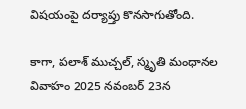విషయంపై దర్యాప్తు కొనసాగుతోంది.

కాగా, పలాశ్ ముచ్చల్, స్మృతి మంధానల వివాహం 2025 నవంబర్ 23న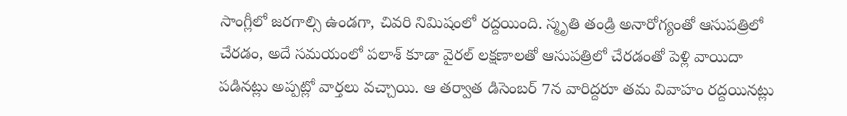సాంగ్లీలో జరగాల్సి ఉండగా, చివరి నిమిషంలో రద్దయింది. స్మృతి తండ్రి అనారోగ్యంతో ఆసుపత్రిలో చేరడం, అదే సమయంలో పలాశ్ కూడా వైరల్ లక్షణాలతో ఆసుపత్రిలో చేరడంతో పెళ్లి వాయిదా పడినట్లు అప్పట్లో వార్తలు వచ్చాయి. ఆ తర్వాత డిసెంబర్ 7న వారిద్దరూ తమ వివాహం రద్దయినట్లు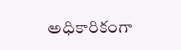అధికారికంగా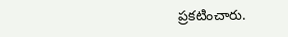ప్రకటించారు.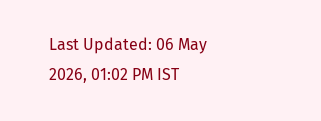Last Updated: 06 May 2026, 01:02 PM IST